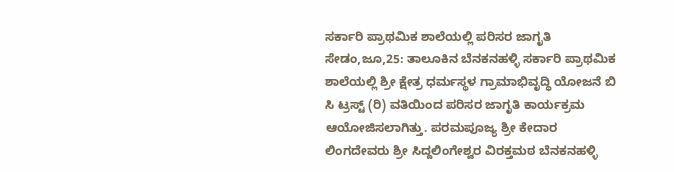ಸರ್ಕಾರಿ ಪ್ರಾಥಮಿಕ ಶಾಲೆಯಲ್ಲಿ ಪರಿಸರ ಜಾಗೃತಿ
ಸೇಡಂ,ಜೂ,25: ತಾಲೂಕಿನ ಬೆನಕನಹಳ್ಳಿ ಸರ್ಕಾರಿ ಪ್ರಾಥಮಿಕ ಶಾಲೆಯಲ್ಲಿ ಶ್ರೀ ಕ್ಷೇತ್ರ ಧರ್ಮಸ್ಥಳ ಗ್ರಾಮಾಭಿವೃದ್ಧಿ ಯೋಜನೆ ಬಿ ಸಿ ಟ್ರಸ್ಟ್ (ರಿ) ವತಿಯಿಂದ ಪರಿಸರ ಜಾಗೃತಿ ಕಾರ್ಯಕ್ರಮ ಆಯೋಜಿಸಲಾಗಿತ್ತು. ಪರಮಪೂಜ್ಯ ಶ್ರೀ ಕೇದಾರ ಲಿಂಗದೇವರು ಶ್ರೀ ಸಿದ್ದಲಿಂಗೇಶ್ವರ ವಿರಕ್ತಮಠ ಬೆನಕನಹಳ್ಳಿ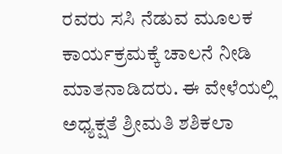ರವರು ಸಸಿ ನೆಡುವ ಮೂಲಕ ಕಾರ್ಯಕ್ರಮಕ್ಕೆ ಚಾಲನೆ ನೀಡಿ ಮಾತನಾಡಿದರು. ಈ ವೇಳೆಯಲ್ಲಿ ಅಧ್ಯಕ್ಷತೆ ಶ್ರೀಮತಿ ಶಶಿಕಲಾ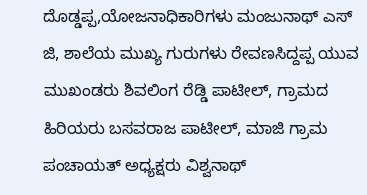ದೊಡ್ಡಪ್ಪ,ಯೋಜನಾಧಿಕಾರಿಗಳು ಮಂಜುನಾಥ್ ಎಸ್ ಜಿ, ಶಾಲೆಯ ಮುಖ್ಯ ಗುರುಗಳು ರೇವಣಸಿದ್ದಪ್ಪ ಯುವ ಮುಖಂಡರು ಶಿವಲಿಂಗ ರೆಡ್ಡಿ ಪಾಟೀಲ್, ಗ್ರಾಮದ ಹಿರಿಯರು ಬಸವರಾಜ ಪಾಟೀಲ್, ಮಾಜಿ ಗ್ರಾಮ ಪಂಚಾಯತ್ ಅಧ್ಯಕ್ಷರು ವಿಶ್ವನಾಥ್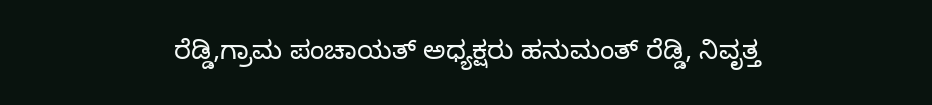ರೆಡ್ಡಿ,ಗ್ರಾಮ ಪಂಚಾಯತ್ ಅಧ್ಯಕ್ಷರು ಹನುಮಂತ್ ರೆಡ್ಡಿ, ನಿವೃತ್ತ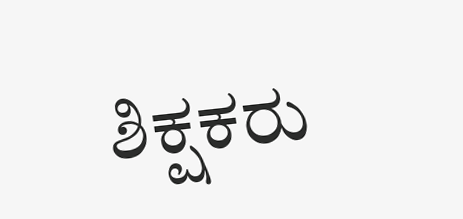ಶಿಕ್ಷಕರು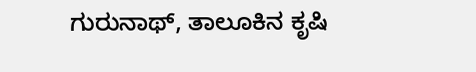ಗುರುನಾಥ್, ತಾಲೂಕಿನ ಕೃಷಿ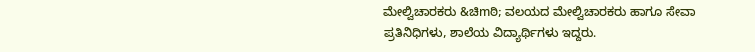ಮೇಲ್ವಿಚಾರಕರು &ಚಿmಠಿ; ವಲಯದ ಮೇಲ್ವಿಚಾರಕರು ಹಾಗೂ ಸೇವಾ ಪ್ರತಿನಿಧಿಗಳು, ಶಾಲೆಯ ವಿದ್ಯಾರ್ಥಿಗಳು ಇದ್ದರು.